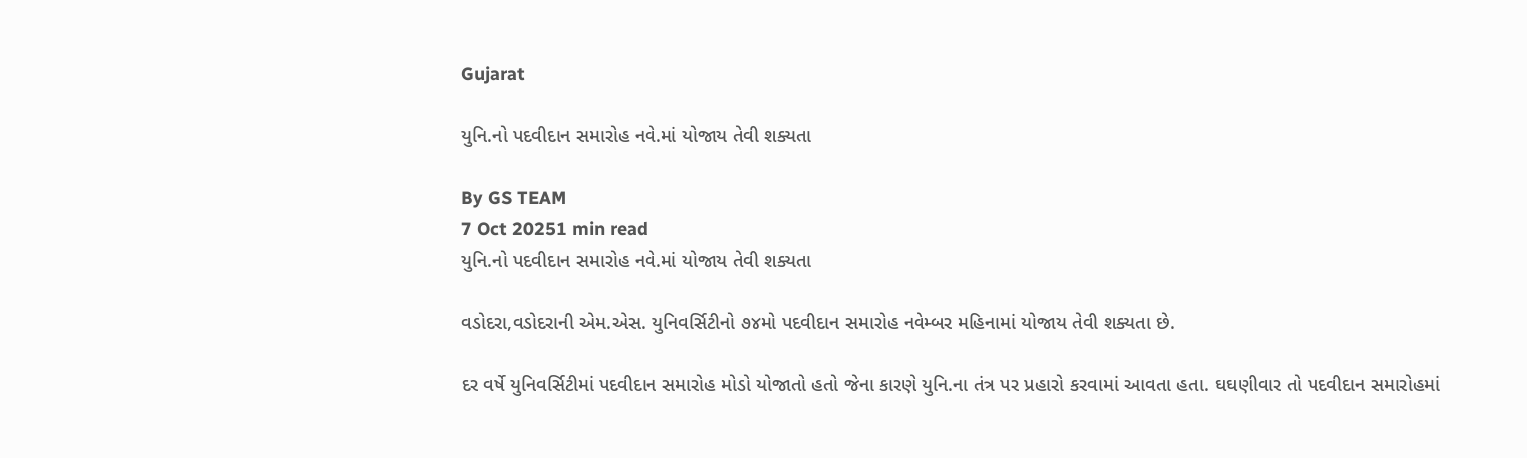Gujarat

યુનિ.નો પદવીદાન સમારોહ નવે.માં યોજાય તેવી શક્યતા

By GS TEAM
7 Oct 20251 min read
યુનિ.નો પદવીદાન સમારોહ નવે.માં યોજાય તેવી શક્યતા

વડોદરા,વડોદરાની એમ.એસ. યુનિવર્સિટીનો ૭૪મો પદવીદાન સમારોહ નવેમ્બર મહિનામાં યોજાય તેવી શક્યતા છે.

દર વર્ષે યુનિવર્સિટીમાં પદવીદાન સમારોહ મોડો યોજાતો હતો જેના કારણે યુનિ.ના તંત્ર પર પ્રહારો કરવામાં આવતા હતા. ઘઘણીવાર તો પદવીદાન સમારોહમાં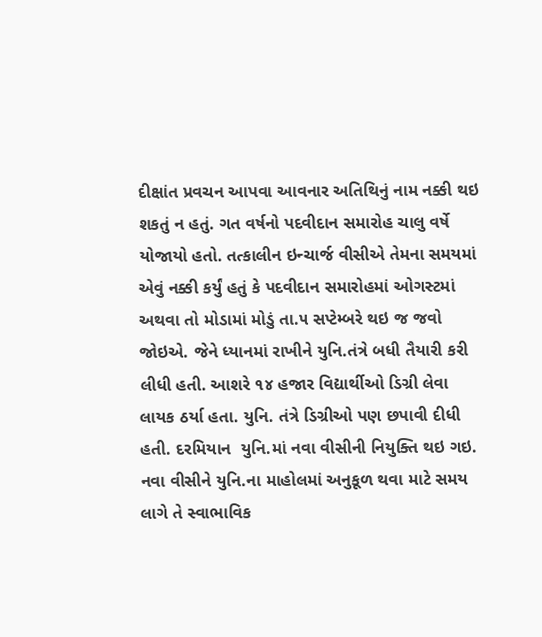દીક્ષાંત પ્રવચન આપવા આવનાર અતિથિનું નામ નક્કી થઇ શકતું ન હતું. ગત વર્ષનો પદવીદાન સમારોહ ચાલુ વર્ષે યોજાયો હતો. તત્કાલીન ઇન્ચાર્જ વીસીએ તેમના સમયમાં  એવું નક્કી કર્યું હતું કે પદવીદાન સમારોહમાં ઓગસ્ટમાં અથવા તો મોડામાં મોડું તા.૫ સપ્ટેમ્બરે થઇ જ જવો જોઇએ. જેને ધ્યાનમાં રાખીને યુનિ.તંત્રે બધી તૈયારી કરી લીધી હતી. આશરે ૧૪ હજાર વિદ્યાર્થીઓ ડિગ્રી લેવા લાયક ઠર્યા હતા. યુનિ. તંત્રે ડિગ્રીઓ પણ છપાવી દીધી હતી. દરમિયાન  યુનિ.માં નવા વીસીની નિયુક્તિ થઇ ગઇ. નવા વીસીને યુનિ.ના માહોલમાં અનુકૂળ થવા માટે સમય લાગે તે સ્વાભાવિક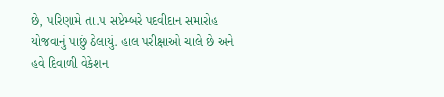છે, પરિણામે તા.૫ સપ્ટેમ્બરે પદવીદાન સમારોહ યોજવાનું પાછું ઠેલાયું. હાલ પરીક્ષાઓ ચાલે છે અને હવે દિવાળી વેકેશન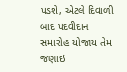પડશે, એટલે દિવાળી બાદ પદવીદાન સમારોહ યોજાય તેમ જણાઇ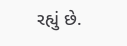રહ્યું છે.